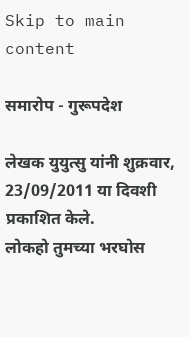Skip to main content

समारोप - गुरूपदेश

लेखक युयुत्सु यांनी शुक्रवार, 23/09/2011 या दिवशी प्रकाशित केले.
लोकहो तुमच्या भरघोस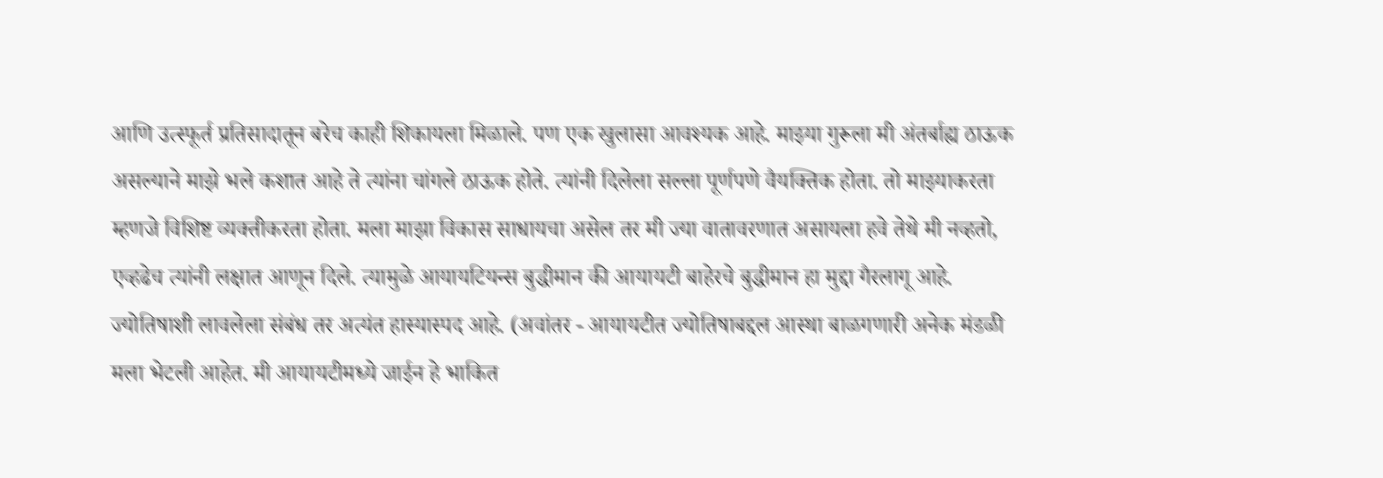आणि उत्स्फूर्त प्रतिसादातून बरेच काही शिकायला मिळाले. पण एक खुलासा आवश्यक आहे. माझ्या गुरूला मी अंतर्बाह्य ठाऊक असल्याने माझे भले कशात आहे ते त्यांना चांगले ठाऊक होते. त्यांनी दिलेला सल्ला पूर्णपणे वैयक्तिक होता. तो माझ्याकरता म्हणजे विशिष्ट व्यक्तीकरता होता. मला माझा विकास साधायचा असेल तर मी ज्या वातावरणात असायला हवे तेथे मी नव्हतो, एव्हढेच त्यांनी लक्षात आणून दिले. त्यामुळे आयायटियन्स बुद्धीमान की आयायटी बाहेरचे बुद्धीमान हा मुद्दा गैरलागू आहे. ज्योतिषाशी लावलेला संबंध तर अत्यंत हास्यास्पद आहे. (अवांतर - आयायटीत ज्योतिषाबद्दल आस्था बाळगणारी अनेक मंडळी मला भेटली आहेत. मी आयायटीमध्ये जाईन हे भाकित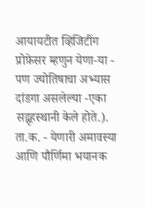आयायटीत व्हिजिटींग प्रोफ़ेसर म्हणुन येणा-या - पण ज्योतिषाचा अभ्यास दांडगा असलेल्या -एका सद्गृहस्थानी केले होते.). ता.क. - येणारी अमावस्या आणि पौर्णिमा भयानक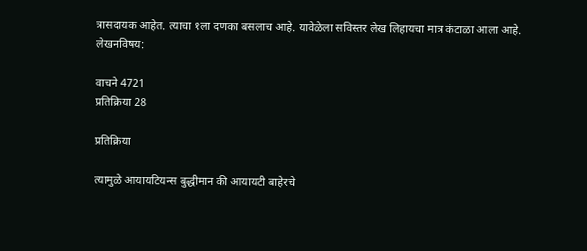त्रासदायक आहेत. त्याचा १ला दणका बसलाच आहे. यावेळेला सविस्तर लेख लिहायचा मात्र कंटाळा आला आहे.
लेखनविषय:

वाचने 4721
प्रतिक्रिया 28

प्रतिक्रिया

त्यामुळे आयायटियन्स बुद्धीमान की आयायटी बाहेरचे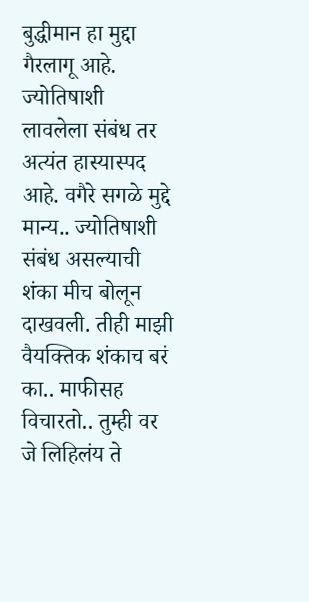बुद्धीमान हा मुद्दा गैरलागू आहे. ज्योतिषाशी लावलेला संबंध तर अत्यंत हास्यास्पद आहे. वगैरे सगळे मुद्दे मान्य.. ज्योतिषाशी संबंध असल्याची शंका मीच बोलून दाखवली. तीही माझी वैयक्तिक शंकाच बरं का.. माफीसह विचारतो.. तुम्ही वर जे लिहिलंय ते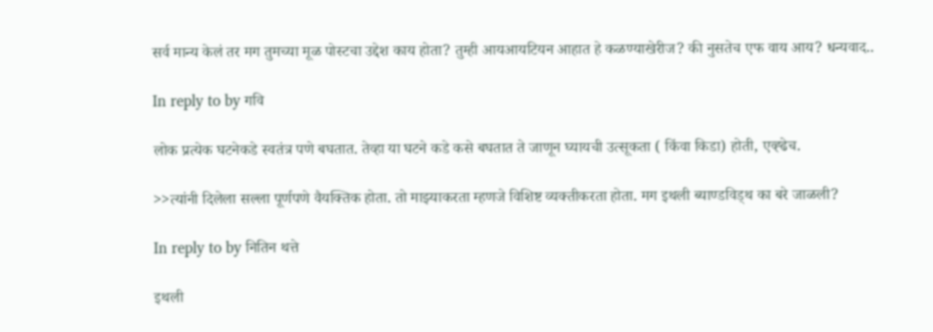सर्व मान्य केलं तर मग तुमच्या मूळ पोस्टचा उद्देश काय होता? तुम्ही आयआयटियन आहात हे कळण्याखेरीज? की नुसतेच एफ वाय आय? धन्यवाद..

In reply to by गवि

लोक प्रत्येक घटनेकडे स्वतंत्र पणे बघतात. तेव्हा या घटने कडे कसे बघतात ते जाणून घ्यायची उत्सूकता ( किंवा किडा) होती, एव्ह्ढेच.

>>त्यांनी दिलेला सल्ला पूर्णपणे वैयक्तिक होता. तो माझ्याकरता म्हणजे विशिष्ट व्यक्तीकरता होता. मग इथली ब्याण्डविड्थ का बरे जाळली?

In reply to by नितिन थत्ते

इथली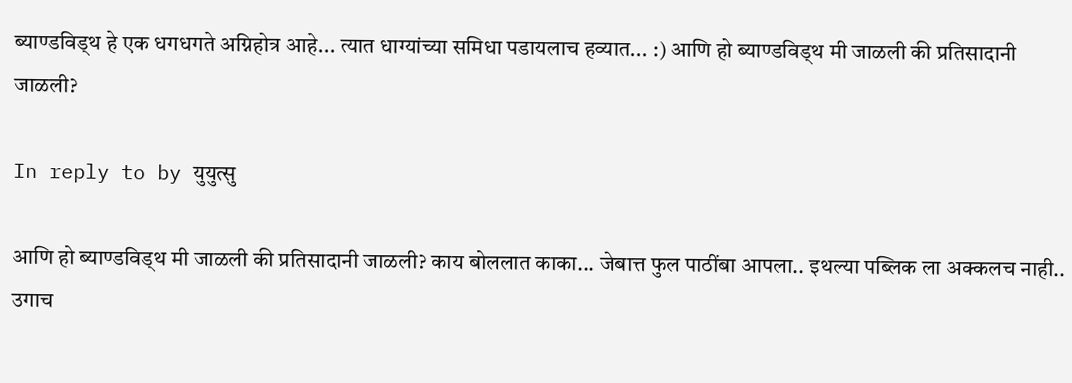ब्याण्डविड्थ हे एक धगधगते अग्निहोत्र आहे... त्यात धाग्यांच्या समिधा पडायलाच हव्यात... :) आणि हो ब्याण्डविड्थ मी जाळली की प्रतिसादानी जाळली?

In reply to by युयुत्सु

आणि हो ब्याण्डविड्थ मी जाळली की प्रतिसादानी जाळली? काय बोललात काका... जेबात्त फुल पाठींबा आपला.. इथल्या पब्लिक ला अक्कलच नाही.. उगाच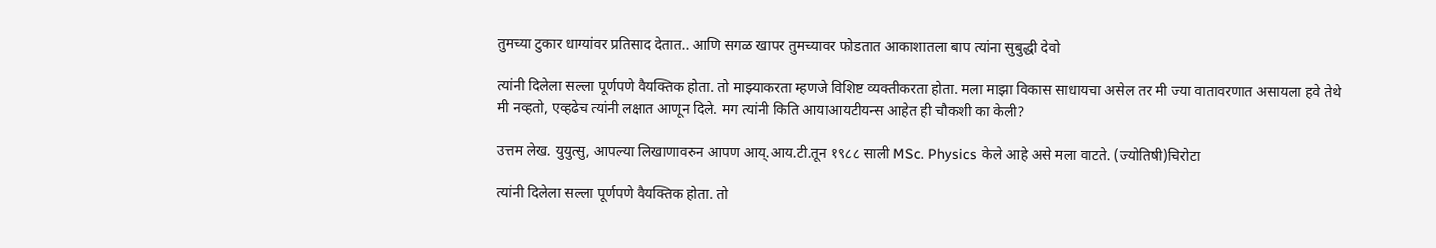तुमच्या टुकार धाग्यांवर प्रतिसाद देतात.. आणि सगळ खापर तुमच्यावर फोडतात आकाशातला बाप त्यांना सुबुद्धी देवो

त्यांनी दिलेला सल्ला पूर्णपणे वैयक्तिक होता. तो माझ्याकरता म्हणजे विशिष्ट व्यक्तीकरता होता. मला माझा विकास साधायचा असेल तर मी ज्या वातावरणात असायला हवे तेथे मी नव्हतो, एव्हढेच त्यांनी लक्षात आणून दिले. मग त्यांनी किति आयाआयटीयन्स आहेत ही चौकशी का केली?

उत्तम लेख. युयुत्सु, आपल्या लिखाणावरुन आपण आय्.आय.टी.तून १९८८ साली MSc. Physics केले आहे असे मला वाटते. (ज्योतिषी)चिरोटा

त्यांनी दिलेला सल्ला पूर्णपणे वैयक्तिक होता. तो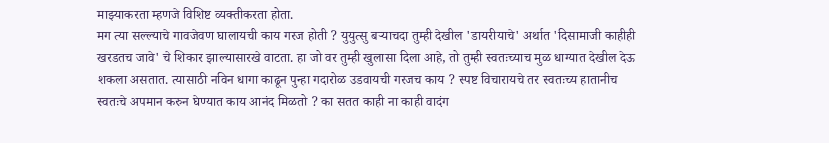माझ्याकरता म्हणजे विशिष्ट व्यक्तीकरता होता.
मग त्या सल्ल्याचे गावजेवण घालायची काय गरज होती ? युयुत्सु बर्‍याचदा तुम्ही देखील 'डायरीयाचे' अर्थात 'दिसामाजी काहीही खरडतच जावे' चे शिकार झाल्यासारखे वाटता. हा जो वर तुम्ही खुलासा दिला आहे, तो तुम्ही स्वतःच्याच मुळ धाग्यात देखील देऊ शकला असतात. त्यासाठी नविन धागा काढून पुन्हा गदारोळ उडवायची गरजच काय ? स्पष्ट विचारायचे तर स्वतःच्य हातानीच स्वतःचे अपमान करुन घेण्यात काय आनंद मिळतो ? का सतत काही ना काही वादंग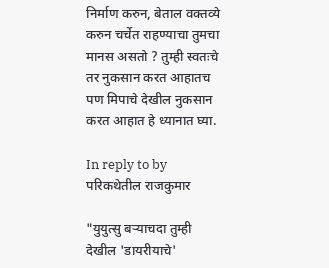निर्माण करुन, बेताल वक्तव्ये करुन चर्चेत राहण्याचा तुमचा मानस असतो ? तुम्ही स्वतःचे तर नुकसान करत आहातच पण मिपाचे देखील नुकसान करत आहात हे ध्यानात घ्या.

In reply to by परिकथेतील राजकुमार

"युयुत्सु बर्‍याचदा तुम्ही देखील 'डायरीयाचे'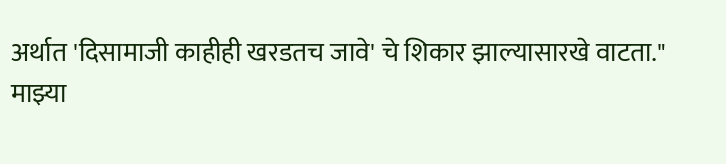अर्थात 'दिसामाजी काहीही खरडतच जावे' चे शिकार झाल्यासारखे वाटता."
माझ्या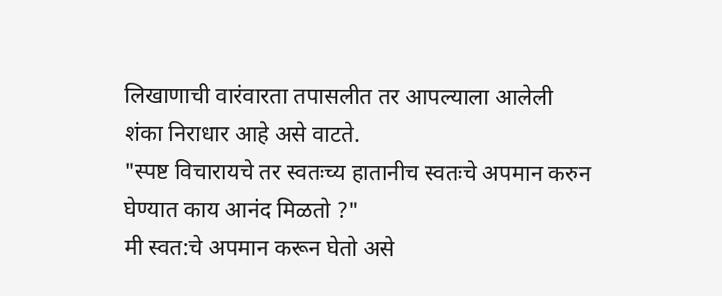लिखाणाची वारंवारता तपासलीत तर आपल्याला आलेली शंका निराधार आहे असे वाटते.
"स्पष्ट विचारायचे तर स्वतःच्य हातानीच स्वतःचे अपमान करुन घेण्यात काय आनंद मिळतो ?"
मी स्वत:चे अपमान करून घेतो असे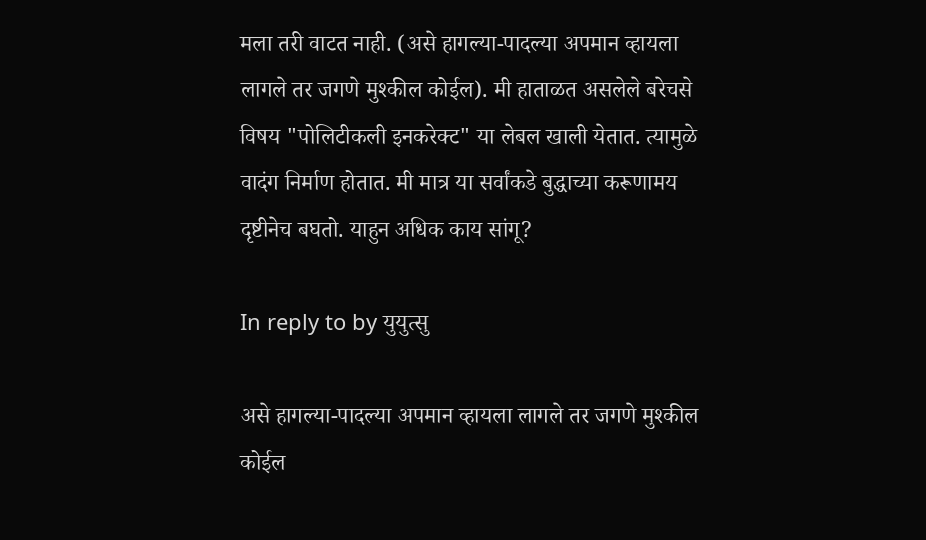मला तरी वाटत नाही. (असे हागल्या-पादल्या अपमान व्हायला लागले तर जगणे मुश्कील कोईल). मी हाताळत असलेले बरेचसे विषय "पोलिटीकली इनकरेक्ट" या लेबल खाली येतात. त्यामुळे वादंग निर्माण होतात. मी मात्र या सर्वांकडे बुद्धाच्या करूणामय दृष्टीनेच बघतो. याहुन अधिक काय सांगू?

In reply to by युयुत्सु

असे हागल्या-पादल्या अपमान व्हायला लागले तर जगणे मुश्कील कोईल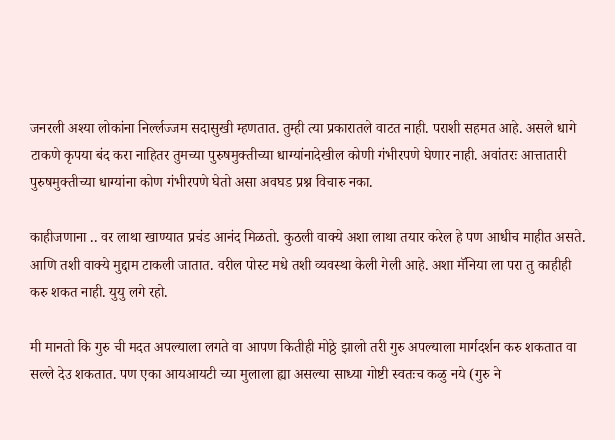जनरली अश्या लोकांना निर्ल्लज्जम सदासुखी म्हणतात. तुम्ही त्या प्रकारातले वाटत नाही. पराशी सहमत आहे. असले धागे टाकणे कृपया बंद करा नाहितर तुमच्या पुरुषमुक्तीच्या धाग्यांनादेखील कोणी गंभीरपणे घेणार नाही. अवांतरः आत्तातारी पुरुषमुक्तीच्या धाग्यांना कोण गंभीरपणे घेतो असा अवघड प्रश्न विचारु नका.

काहीजणाना .. वर लाथा खाण्यात प्रचंड आनंद मिळतो. कुठली वाक्ये अशा लाथा तयार करेल हे पण आधीच माहीत असते. आणि तशी वाक्ये मुद्दाम टाकली जातात. वरील पोस्ट मधे तशी व्यवस्था केली गेली आहे. अशा मॅनिया ला परा तु काहीही करु शकत नाही. युयु लगे रहो.

मी मानतो कि गुरु ची मदत अपल्याला लगते वा आपण कितीही मोठ्ठे झालो तरी गुरु अपल्याला मार्गदर्शन करु शकतात वा सल्ले देउ शकतात. पण एका आयआयटी च्या मुलाला ह्या असल्या साध्या गोष्टी स्वतःच कळु नये (गुरु ने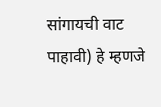सांगायची वाट पाहावी) हे म्हणजे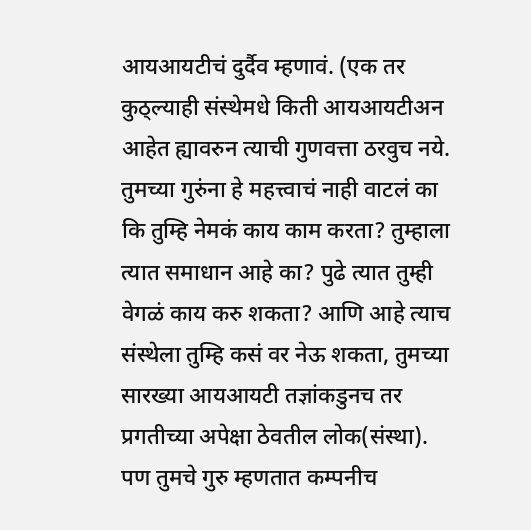आयआयटीचं दुर्दैव म्हणावं. (एक तर कुठ्ल्याही संस्थेमधे किती आयआयटीअन आहेत ह्यावरुन त्याची गुणवत्ता ठरवुच नये. तुमच्या गुरुंना हे महत्त्वाचं नाही वाटलं का कि तुम्हि नेमकं काय काम करता? तुम्हाला त्यात समाधान आहे का? पुढे त्यात तुम्ही वेगळं काय करु शकता? आणि आहे त्याच संस्थेला तुम्हि कसं वर नेऊ शकता, तुमच्या सारख्या आयआयटी तज्ञांकडुनच तर प्रगतीच्या अपेक्षा ठेवतील लोक(संस्था). पण तुमचे गुरु म्हणतात कम्पनीच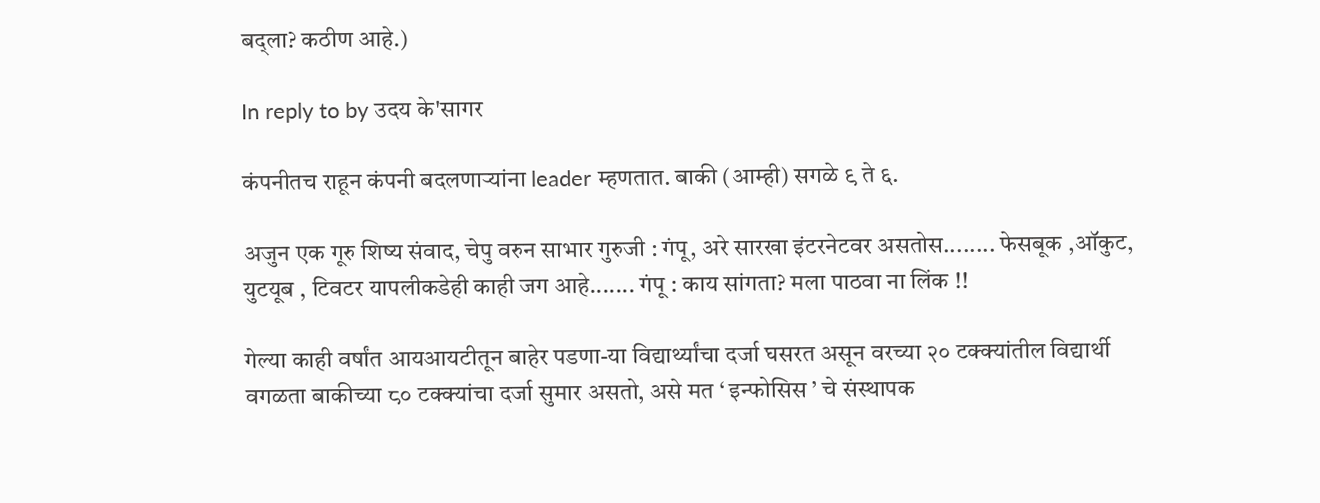बद्ला? कठीण आहे.)

In reply to by उदय के'सागर

कंपनीतच राहून कंपनी बदलणार्‍यांना leader म्हणतात. बाकी (आम्ही) सगळे ९ ते ६.

अजुन एक गूरु शिष्य संवाद, चेपु वरुन साभार गुरुजी : गंपू, अरे सारखा इंटरनेटवर असतोस........ फेसबूक ,ऑकुट, युटयूब , टिवटर यापलीकडेही काही जग आहे....... गंपू : काय सांगता? मला पाठवा ना लिंक !!

गेल्या काही वर्षांत आयआयटीतून बाहेर पडणा-या विद्यार्थ्यांचा दर्जा घसरत असून वरच्या २० टक्क्यांतील विद्यार्थी वगळता बाकीच्या ८० टक्क्यांचा दर्जा सुमार असतो, असे मत ‘ इन्फोसिस ’ चे संस्थापक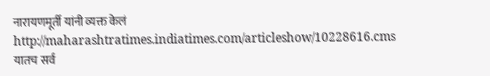नारायणमूर्ती यांनी व्यक्त केलं http://maharashtratimes.indiatimes.com/articleshow/10228616.cms यातच सर्व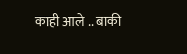काही आले .. बाकी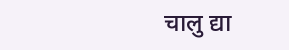चालु द्या